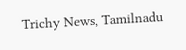Trichy News, Tamilnadu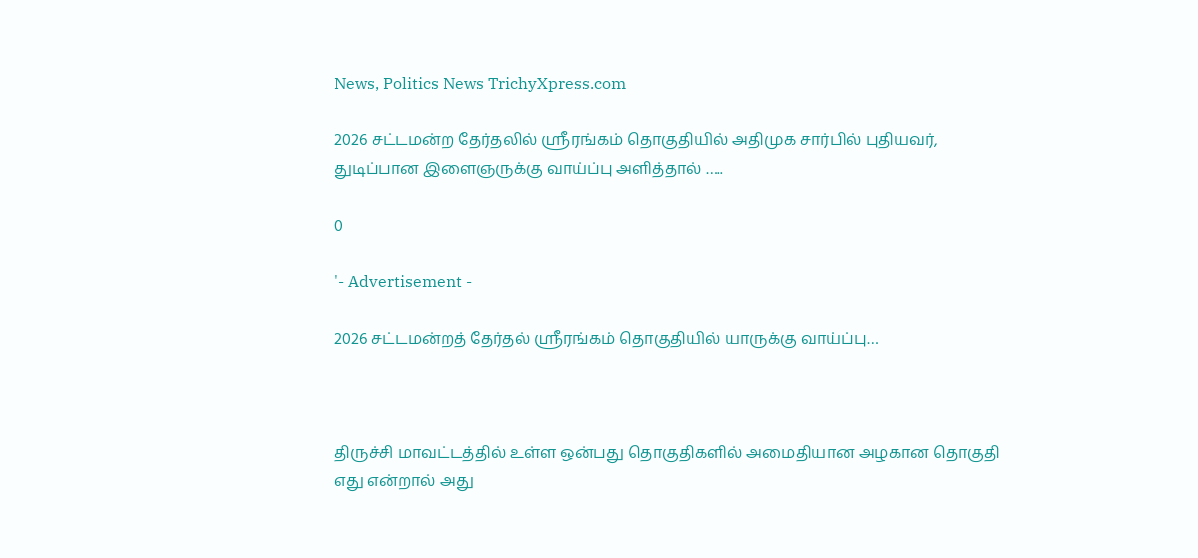News, Politics News TrichyXpress.com

2026 சட்டமன்ற தேர்தலில் ஸ்ரீரங்கம் தொகுதியில் அதிமுக சார்பில் புதியவர், துடிப்பான இளைஞருக்கு வாய்ப்பு அளித்தால் …..

0

'- Advertisement -

2026 சட்டமன்றத் தேர்தல் ஸ்ரீரங்கம் தொகுதியில் யாருக்கு வாய்ப்பு…



திருச்சி மாவட்டத்தில் உள்ள ஒன்பது தொகுதிகளில் அமைதியான அழகான தொகுதி எது என்றால் அது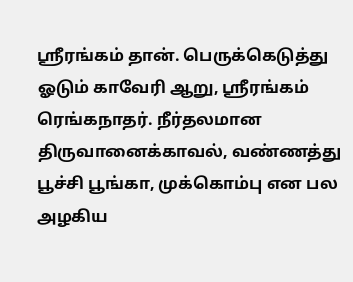ஸ்ரீரங்கம் தான். பெருக்கெடுத்து ஓடும் காவேரி ஆறு, ஸ்ரீரங்கம் ரெங்கநாதர். நீர்தலமான திருவானைக்காவல், வண்ணத்து பூச்சி பூங்கா, முக்கொம்பு என பல அழகிய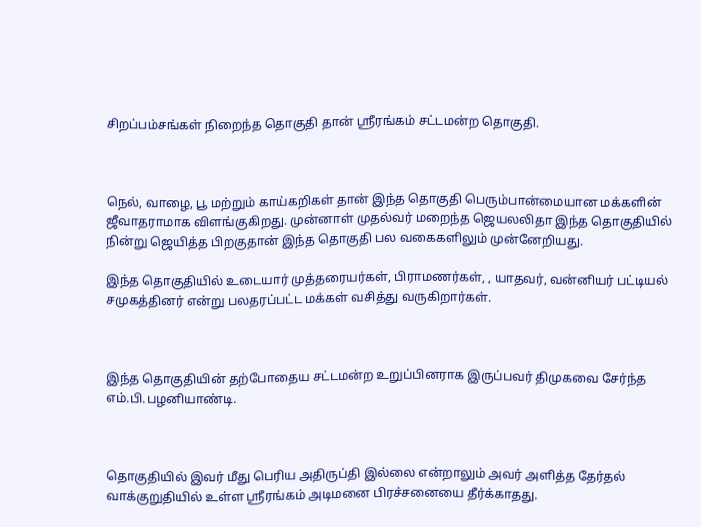சிறப்பம்சங்கள் நிறைந்த தொகுதி தான் ஸ்ரீரங்கம் சட்டமன்ற தொகுதி.



நெல், வாழை, பூ மற்றும் காய்கறிகள் தான் இந்த தொகுதி பெரும்பான்மையான மக்களின் ஜீவாதராமாக விளங்குகிறது. முன்னாள் முதல்வர் மறைந்த ஜெயலலிதா இந்த தொகுதியில் நின்று ஜெயித்த பிறகுதான் இந்த தொகுதி பல வகைகளிலும் முன்னேறியது.

இந்த தொகுதியில் உடையார் முத்தரையர்கள், பிராமணர்கள், , யாதவர், வன்னியர் பட்டியல் சமுகத்தினர் என்று பலதரப்பட்ட மக்கள் வசித்து வருகிறார்கள்.



இந்த தொகுதியின் தற்போதைய சட்டமன்ற உறுப்பினராக இருப்பவர் திமுகவை சேர்ந்த எம்.பி.பழனியாண்டி.



தொகுதியில் இவர் மீது பெரிய அதிருப்தி இல்லை என்றாலும் அவர் அளித்த தேர்தல் வாக்குறுதியில் உள்ள ஸ்ரீரங்கம் அடிமனை பிரச்சனையை தீர்க்காதது.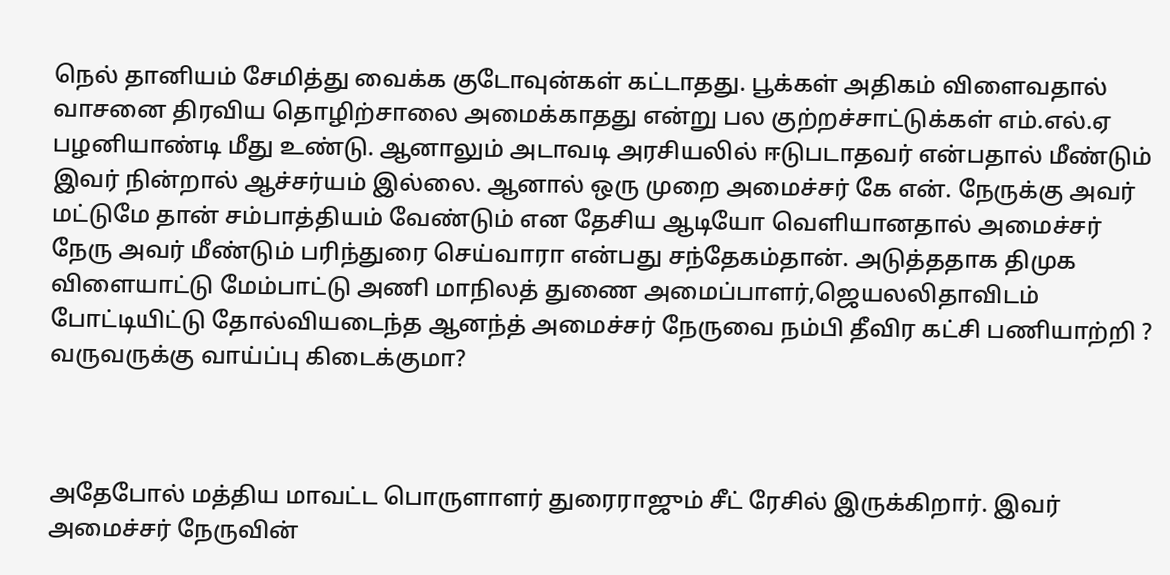நெல் தானியம் சேமித்து வைக்க குடோவுன்கள் கட்டாதது. பூக்கள் அதிகம் விளைவதால் வாசனை திரவிய தொழிற்சாலை அமைக்காதது என்று பல குற்றச்சாட்டுக்கள் எம்.எல்.ஏ பழனியாண்டி மீது உண்டு. ஆனாலும் அடாவடி அரசியலில் ஈடுபடாதவர் என்பதால் மீண்டும் இவர் நின்றால் ஆச்சர்யம் இல்லை. ஆனால் ஒரு முறை அமைச்சர் கே என். நேருக்கு அவர் மட்டுமே தான் சம்பாத்தியம் வேண்டும் என தேசிய ஆடியோ வெளியானதால் அமைச்சர் நேரு அவர் மீண்டும் பரிந்துரை செய்வாரா என்பது சந்தேகம்தான். அடுத்ததாக திமுக விளையாட்டு மேம்பாட்டு அணி மாநிலத் துணை அமைப்பாளர்,ஜெயலலிதாவிடம் போட்டியிட்டு தோல்வியடைந்த ஆனந்த் அமைச்சர் நேருவை நம்பி தீவிர கட்சி பணியாற்றி ? வருவருக்கு வாய்ப்பு கிடைக்குமா?



அதேபோல் மத்திய மாவட்ட பொருளாளர் துரைராஜும் சீட் ரேசில் இருக்கிறார். இவர் அமைச்சர் நேருவின்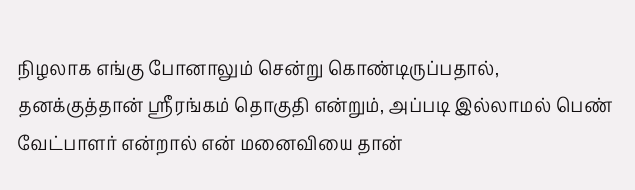நிழலாக எங்கு போனாலும் சென்று கொண்டிருப்பதால், தனக்குத்தான் ஸ்ரீரங்கம் தொகுதி என்றும், அப்படி இல்லாமல் பெண் வேட்பாளர் என்றால் என் மனைவியை தான்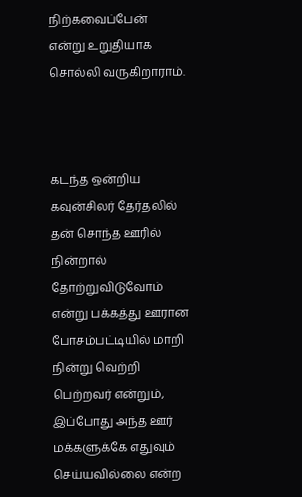நிற்கவைப்பேன் என்று உறுதியாக சொல்லி வருகிறாராம்.



கடந்த ஒன்றிய கவுன்சிலர் தேர்தலில் தன் சொந்த ஊரில் நின்றால் தோற்றுவிடுவோம் என்று பக்கத்து ஊரான போசம்பட்டியில் மாறி நின்று வெற்றி பெற்றவர் என்றும், இப்போது அந்த ஊர் மக்களுக்கே எதுவும் செய்யவில்லை என்ற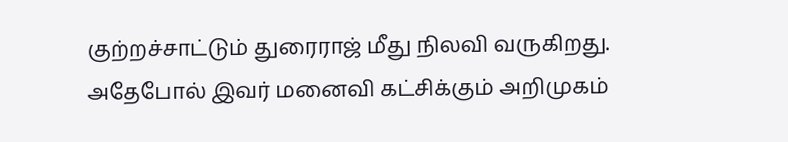குற்றச்சாட்டும் துரைராஜ் மீது நிலவி வருகிறது. அதேபோல் இவர் மனைவி கட்சிக்கும் அறிமுகம்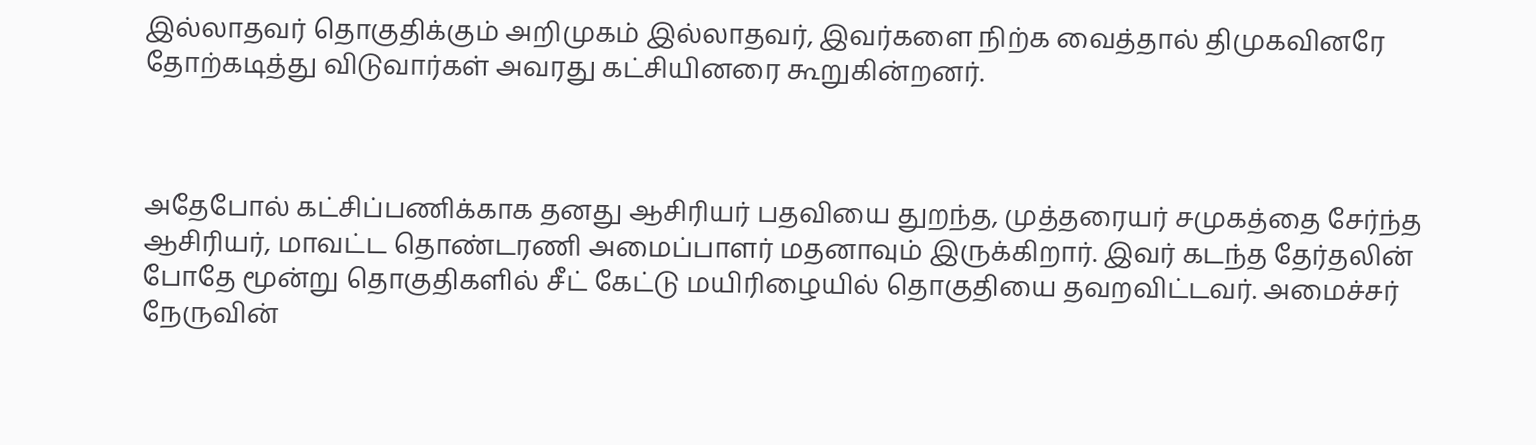இல்லாதவர் தொகுதிக்கும் அறிமுகம் இல்லாதவர், இவர்களை நிற்க வைத்தால் திமுகவினரே தோற்கடித்து விடுவார்கள் அவரது கட்சியினரை கூறுகின்றனர்.



அதேபோல் கட்சிப்பணிக்காக தனது ஆசிரியர் பதவியை துறந்த, முத்தரையர் சமுகத்தை சேர்ந்த ஆசிரியர், மாவட்ட தொண்டரணி அமைப்பாளர் மதனாவும் இருக்கிறார். இவர் கடந்த தேர்தலின் போதே மூன்று தொகுதிகளில் சீட் கேட்டு மயிரிழையில் தொகுதியை தவறவிட்டவர். அமைச்சர் நேருவின்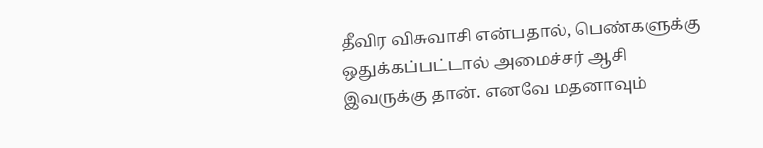தீவிர விசுவாசி என்பதால், பெண்களுக்கு ஒதுக்கப்பட்டால் அமைச்சர் ஆசி இவருக்கு தான். எனவே மதனாவும்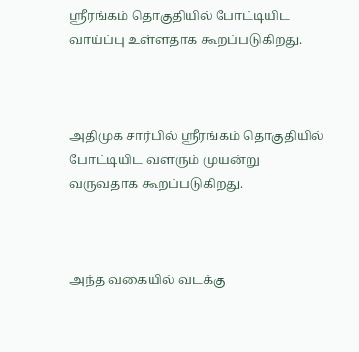ஸ்ரீரங்கம் தொகுதியில் போட்டியிட வாய்ப்பு உள்ளதாக கூறப்படுகிறது.



அதிமுக சார்பில் ஸ்ரீரங்கம் தொகுதியில் போட்டியிட வளரும் முயன்று வருவதாக கூறப்படுகிறது.



அந்த வகையில் வடக்கு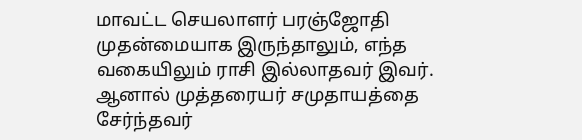மாவட்ட செயலாளர் பரஞ்ஜோதி முதன்மையாக இருந்தாலும், எந்த வகையிலும் ராசி இல்லாதவர் இவர். ஆனால் முத்தரையர் சமுதாயத்தை சேர்ந்தவர்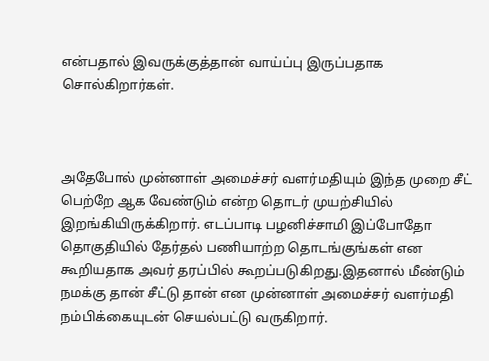என்பதால் இவருக்குத்தான் வாய்ப்பு இருப்பதாக சொல்கிறார்கள்.



அதேபோல் முன்னாள் அமைச்சர் வளர்மதியும் இந்த முறை சீட் பெற்றே ஆக வேண்டும் என்ற தொடர் முயற்சியில் இறங்கியிருக்கிறார். எடப்பாடி பழனிச்சாமி இப்போதோ தொகுதியில் தேர்தல் பணியாற்ற தொடங்குங்கள் என கூறியதாக அவர் தரப்பில் கூறப்படுகிறது.இதனால் மீண்டும் நமக்கு தான் சீட்டு தான் என முன்னாள் அமைச்சர் வளர்மதி நம்பிக்கையுடன் செயல்பட்டு வருகிறார்.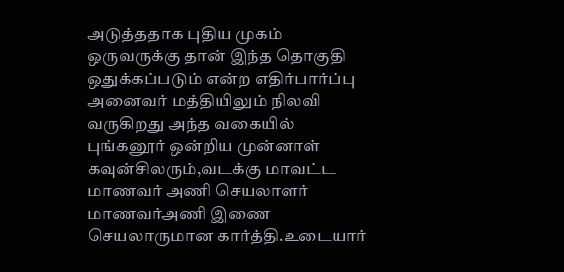அடுத்ததாக புதிய முகம் ஒருவருக்கு தான் இந்த தொகுதி ஒதுக்கப்படும் என்ற எதிர்பார்ப்பு அனைவர் மத்தியிலும் நிலவி வருகிறது அந்த வகையில் புங்கனூர் ஒன்றிய முன்னாள் கவுன்சிலரும்,வடக்கு மாவட்ட மாணவர் அணி செயலாளர் மாணவர்அணி இணை செயலாருமான கார்த்தி.உடையார்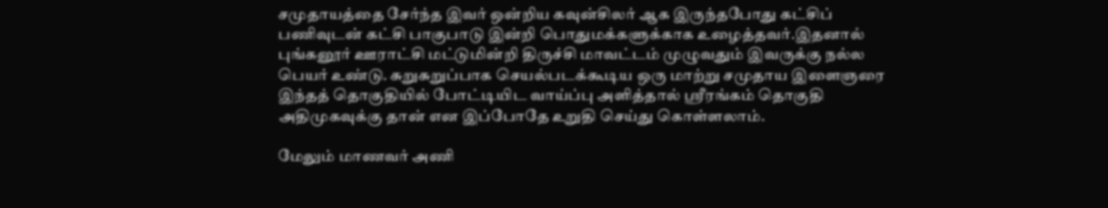சமுதாயத்தை சேர்ந்த இவர் ஒன்றிய கவுன்சிலர் ஆக இருந்தபோது கட்சிப் பணிவுடன் கட்சி பாகுபாடு இன்றி பொதுமக்களுக்காக உழைத்தவர்.இதனால் புங்கனூர் ஊராட்சி மட்டுமின்றி திருச்சி மாவட்டம் முழுவதும் இவருக்கு நல்ல பெயர் உண்டு. சுறுசுறுப்பாக செயல்படக்கூடிய ஒரு மாற்று சமுதாய இளைஞரை இந்தத் தொகுதியில் போட்டியிட வாய்ப்பு அளித்தால் ஸ்ரீரங்கம் தொகுதி அதிமுகவுக்கு தான் என இப்போதே உறுதி செய்து கொள்ளலாம்.

மேலும் மாணவர் அணி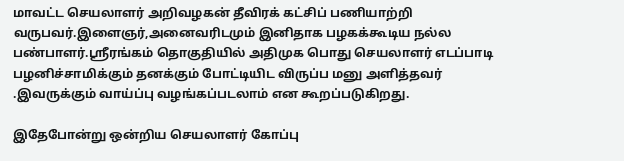மாவட்ட செயலாளர் அறிவழகன் தீவிரக் கட்சிப் பணியாற்றி வருபவர்.இளைஞர்,அனைவரிடமும் இனிதாக பழகக்கூடிய நல்ல பண்பாளர்.ஸ்ரீரங்கம் தொகுதியில் அதிமுக பொது செயலாளர் எடப்பாடி பழனிச்சாமிக்கும் தனக்கும் போட்டியிட விருப்ப மனு அளித்தவர் .இவருக்கும் வாய்ப்பு வழங்கப்படலாம் என கூறப்படுகிறது.

இதேபோன்று ஒன்றிய செயலாளர் கோப்பு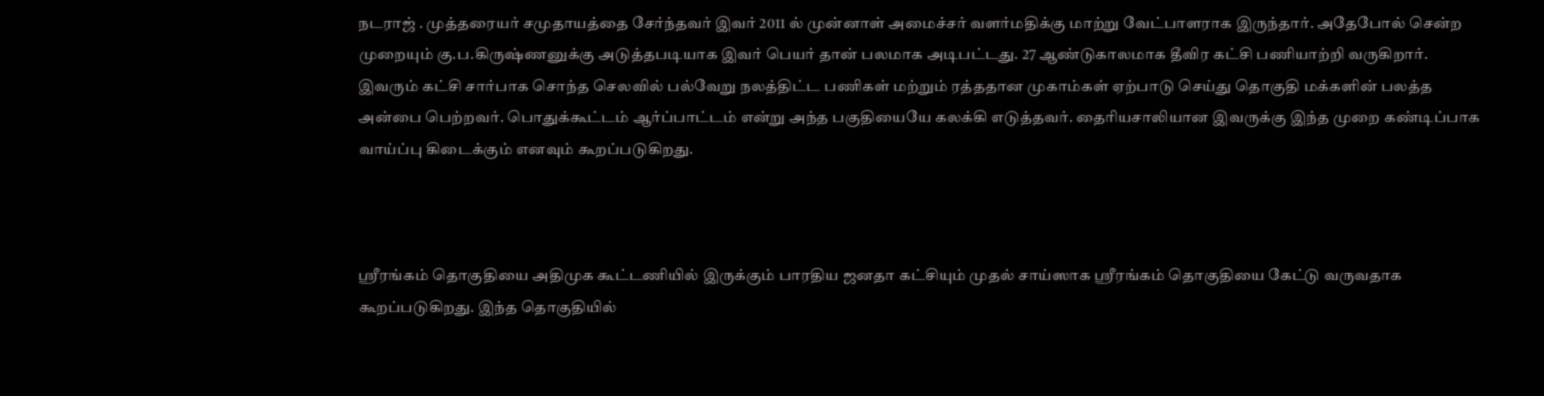நடராஜ் . முத்தரையர் சமுதாயத்தை சேர்ந்தவர் இவர் 2011 ல் முன்னாள் அமைச்சர் வளர்மதிக்கு மாற்று வேட்பாளராக இருந்தார். அதேபோல் சென்ற முறையும் கு.ப.கிருஷ்ணனுக்கு அடுத்தபடியாக இவர் பெயர் தான் பலமாக அடிபட்டது. 27 ஆண்டுகாலமாக தீவிர கட்சி பணியாற்றி வருகிறார். இவரும் கட்சி சார்பாக சொந்த செலவில் பல்வேறு நலத்திட்ட பணிகள் மற்றும் ரத்ததான முகாம்கள் ஏற்பாடு செய்து தொகுதி மக்களின் பலத்த அன்பை பெற்றவர். பொதுக்கூட்டம் ஆர்ப்பாட்டம் என்று அந்த பகுதியையே கலக்கி எடுத்தவர். தைரியசாலியான இவருக்கு இந்த முறை கண்டிப்பாக வாய்ப்பு கிடைக்கும் எனவும் கூறப்படுகிறது.



ஸ்ரீரங்கம் தொகுதியை அதிமுக கூட்டணியில் இருக்கும் பாரதிய ஜனதா கட்சியும் முதல் சாய்ஸாக ஸ்ரீரங்கம் தொகுதியை கேட்டு வருவதாக கூறப்படுகிறது. இந்த தொகுதியில்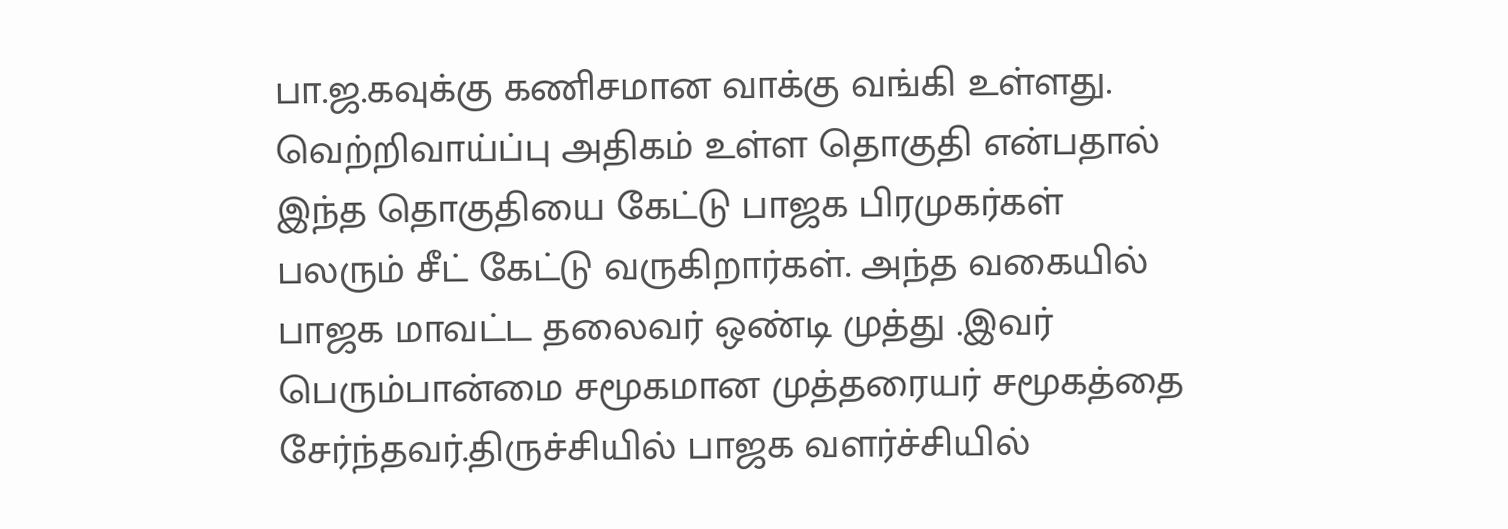பா.ஜ.கவுக்கு கணிசமான வாக்கு வங்கி உள்ளது. வெற்றிவாய்ப்பு அதிகம் உள்ள தொகுதி என்பதால் இந்த தொகுதியை கேட்டு பாஜக பிரமுகர்கள் பலரும் சீட் கேட்டு வருகிறார்கள். அந்த வகையில் பாஜக மாவட்ட தலைவர் ஒண்டி முத்து .இவர் பெரும்பான்மை சமூகமான முத்தரையர் சமூகத்தை சேர்ந்தவர்.திருச்சியில் பாஜக வளர்ச்சியில்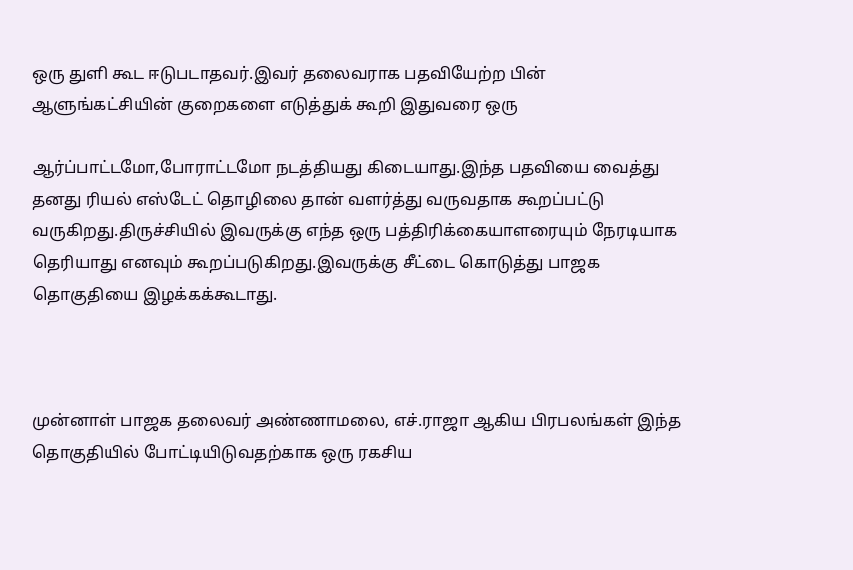ஒரு துளி கூட ஈடுபடாதவர்.இவர் தலைவராக பதவியேற்ற பின் ஆளுங்கட்சியின் குறைகளை எடுத்துக் கூறி இதுவரை ஒரு

ஆர்ப்பாட்டமோ,போராட்டமோ நடத்தியது கிடையாது.இந்த பதவியை வைத்து தனது ரியல் எஸ்டேட் தொழிலை தான் வளர்த்து வருவதாக கூறப்பட்டு வருகிறது.திருச்சியில் இவருக்கு எந்த ஒரு பத்திரிக்கையாளரையும் நேரடியாக தெரியாது எனவும் கூறப்படுகிறது.இவருக்கு சீட்டை கொடுத்து பாஜக தொகுதியை இழக்கக்கூடாது.



முன்னாள் பாஜக தலைவர் அண்ணாமலை, எச்.ராஜா ஆகிய பிரபலங்கள் இந்த தொகுதியில் போட்டியிடுவதற்காக ஒரு ரகசிய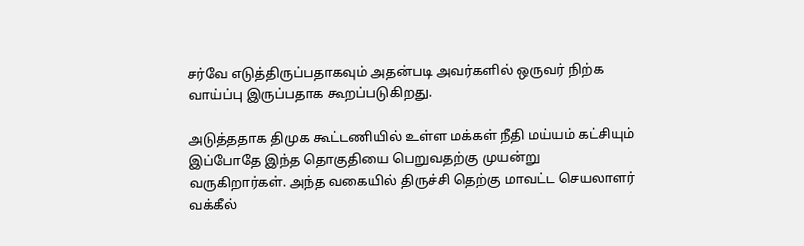சர்வே எடுத்திருப்பதாகவும் அதன்படி அவர்களில் ஒருவர் நிற்க வாய்ப்பு இருப்பதாக கூறப்படுகிறது.

அடுத்ததாக திமுக கூட்டணியில் உள்ள மக்கள் நீதி மய்யம் கட்சியும் இப்போதே இந்த தொகுதியை பெறுவதற்கு முயன்று வருகிறார்கள். அந்த வகையில் திருச்சி தெற்கு மாவட்ட செயலாளர் வக்கீல்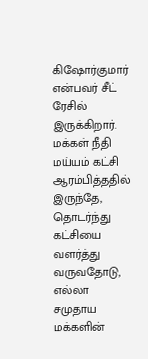கிஷோர்குமார் என்பவர் சீட் ரேசில் இருக்கிறார். மக்கள் நீதி மய்யம் கட்சி ஆரம்பித்ததில் இருந்தே, தொடர்ந்து கட்சியை வளர்த்து வருவதோடு, எல்லா சமுதாய மக்களின்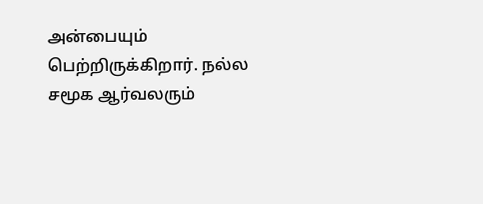அன்பையும் பெற்றிருக்கிறார். நல்ல சமூக ஆர்வலரும்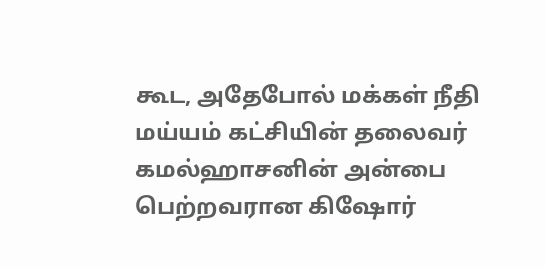கூட, அதேபோல் மக்கள் நீதி மய்யம் கட்சியின் தலைவர் கமல்ஹாசனின் அன்பை பெற்றவரான கிஷோர்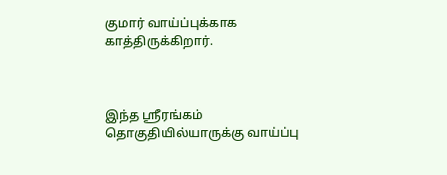குமார் வாய்ப்புக்காக காத்திருக்கிறார்.



இந்த ஸ்ரீரங்கம் தொகுதியில்யாருக்கு வாய்ப்பு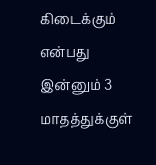கிடைக்கும் என்பது இன்னும் 3 மாதத்துக்குள்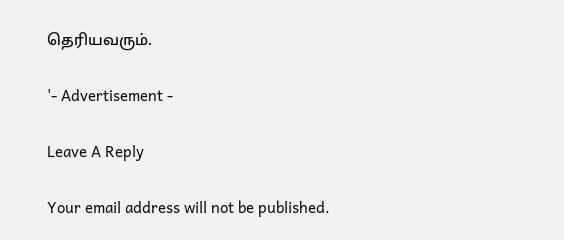தெரியவரும்.

'- Advertisement -

Leave A Reply

Your email address will not be published.